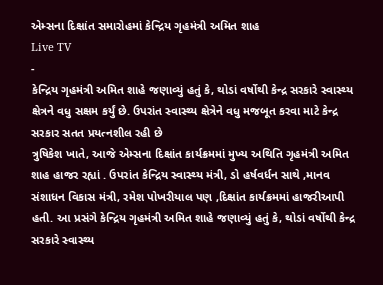એમ્સના દિક્ષાંત સમારોહમાં કેન્દ્રિય ગૃહમંત્રી અમિત શાહ
Live TV
-
કેન્દ્રિય ગૃહમંત્રી અમિત શાહે જણાવ્યું હતું કે, થોડાં વર્ષોથી કેન્દ્ર સરકારે સ્વાસ્થ્ય ક્ષેત્રને વધુ સક્ષમ કર્યું છે. ઉપરાંત સ્વાસ્થ્ય ક્ષેત્રેને વધુ મજબૂત કરવા માટે કેન્દ્ર સરકાર સતત પ્રયત્નશીલ રહી છે
ત્રુષિકેશ ખાતે, આજે એમ્સના દિક્ષાંત કાર્યક્રમમાં મુખ્ય અથિતિ ગૃહમંત્રી અમિત શાહ હાજર રહ્યાં . ઉપરાંત કેન્દ્રિય સ્વાસ્થ્ય મંત્રી, ડો હર્ષવર્ધન સાથે ,માનવ સંશાધન વિકાસ મંત્રી, રમેશ પોખરીયાલ પણ ,દિક્ષાંત કાર્યક્રમમાં હાજરીઆપી હતી. આ પ્રસંગે કેન્દ્રિય ગૃહમંત્રી અમિત શાહે જણાવ્યું હતું કે, થોડાં વર્ષોથી કેન્દ્ર સરકારે સ્વાસ્થ્ય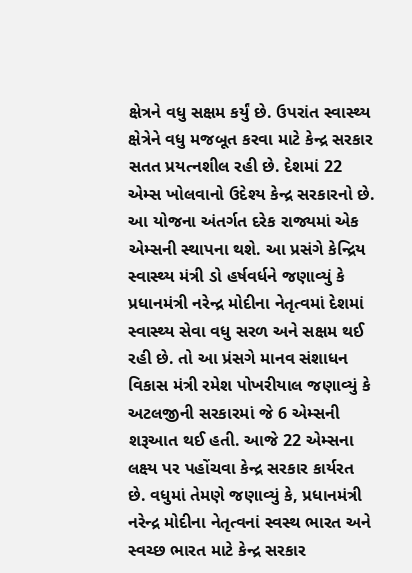ક્ષેત્રને વધુ સક્ષમ કર્યું છે. ઉપરાંત સ્વાસ્થ્ય ક્ષેત્રેને વધુ મજબૂત કરવા માટે કેન્દ્ર સરકાર સતત પ્રયત્નશીલ રહી છે. દેશમાં 22 એમ્સ ખોલવાનો ઉદેશ્ય કેન્દ્ર સરકારનો છે. આ યોજના અંતર્ગત દરેક રાજ્યમાં એક એમ્સની સ્થાપના થશે. આ પ્રસંગે કેન્દ્રિય સ્વાસ્થ્ય મંત્રી ડો હર્ષવર્ધને જણાવ્યું કે પ્રધાનમંત્રી નરેન્દ્ર મોદીના નેતૃત્વમાં દેશમાં સ્વાસ્થ્ય સેવા વધુ સરળ અને સક્ષમ થઈ રહી છે. તો આ પ્રંસગે માનવ સંશાધન વિકાસ મંત્રી રમેશ પોખરીયાલ જણાવ્યું કે અટલજીની સરકારમાં જે 6 એમ્સની શરૂઆત થઈ હતી. આજે 22 એમ્સના લક્ષ્ય પર પહોંચવા કેન્દ્ર સરકાર કાર્યરત છે. વધુમાં તેમણે જણાવ્યું કે, પ્રધાનમંત્રી નરેન્દ્ર મોદીના નેતૃત્વનાં સ્વસ્થ ભારત અને સ્વચ્છ ભારત માટે કેન્દ્ર સરકાર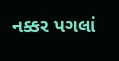નક્કર પગલાં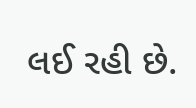લઈ રહી છે.